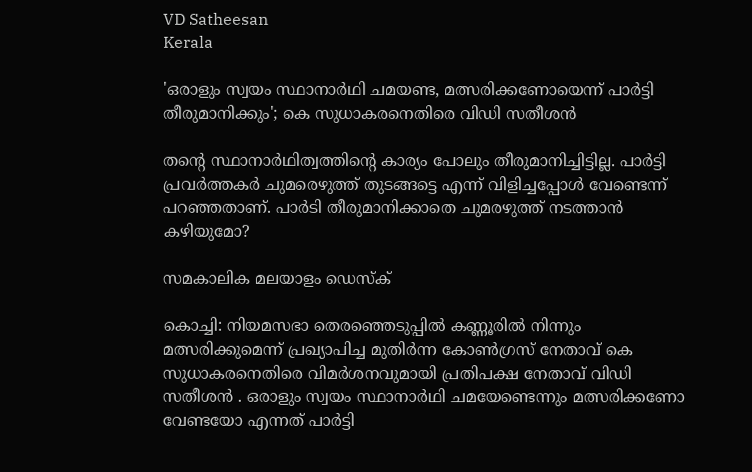VD Satheesan
Kerala

'ഒരാളും സ്വയം സ്ഥാനാര്‍ഥി ചമയണ്ട, മത്സരിക്കണോയെന്ന് പാര്‍ട്ടി തീരുമാനിക്കും'; കെ സുധാകരനെതിരെ വിഡി സതീശന്‍

തന്റെ സ്ഥാനാര്‍ഥിത്വത്തിന്റെ കാര്യം പോലും തീരുമാനിച്ചിട്ടില്ല. പാര്‍ട്ടി പ്രവര്‍ത്തകര്‍ ചുമരെഴുത്ത് തുടങ്ങട്ടെ എന്ന് വിളിച്ചപ്പോള്‍ വേണ്ടെന്ന് പറഞ്ഞതാണ്. പാര്‍ടി തീരുമാനിക്കാതെ ചുമരഴുത്ത് നടത്താന്‍ കഴിയുമോ?

സമകാലിക മലയാളം ഡെസ്ക്

കൊച്ചി: നിയമസഭാ തെരഞ്ഞെടുപ്പില്‍ കണ്ണൂരില്‍ നിന്നും മത്സരിക്കുമെന്ന് പ്രഖ്യാപിച്ച മുതിര്‍ന്ന കോണ്‍ഗ്രസ് നേതാവ് കെ സുധാകരനെതിരെ വിമര്‍ശനവുമായി പ്രതിപക്ഷ നേതാവ് വിഡി സതീശന്‍ . ഒരാളും സ്വയം സ്ഥാനാര്‍ഥി ചമയേണ്ടെന്നും മത്സരിക്കണോ വേണ്ടയോ എന്നത് പാര്‍ട്ടി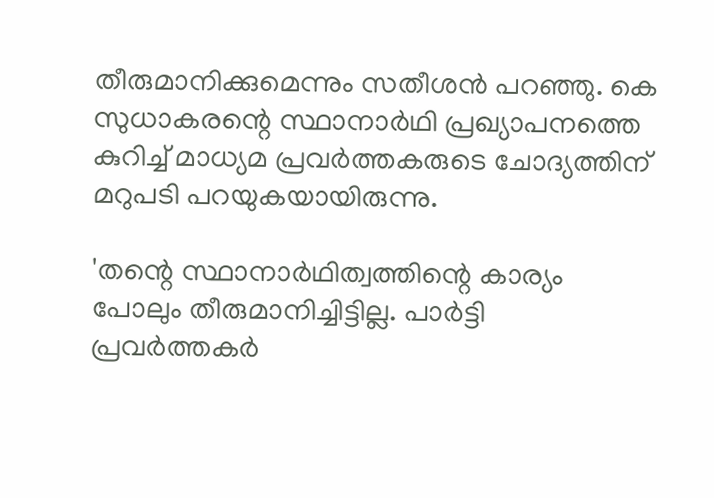തീരുമാനിക്കുമെന്നും സതീശന്‍ പറഞ്ഞു. കെ സുധാകരന്റെ സ്ഥാനാര്‍ഥി പ്രഖ്യാപനത്തെ കുറിച്ച് മാധ്യമ പ്രവര്‍ത്തകരുടെ ചോദ്യത്തിന് മറുപടി പറയുകയായിരുന്നു.

'തന്റെ സ്ഥാനാര്‍ഥിത്വത്തിന്റെ കാര്യം പോലും തീരുമാനിച്ചിട്ടില്ല. പാര്‍ട്ടി പ്രവര്‍ത്തകര്‍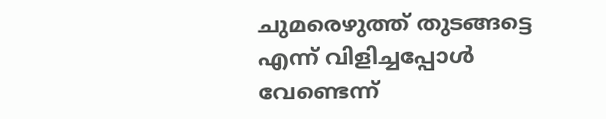ചുമരെഴുത്ത് തുടങ്ങട്ടെ എന്ന് വിളിച്ചപ്പോള്‍ വേണ്ടെന്ന്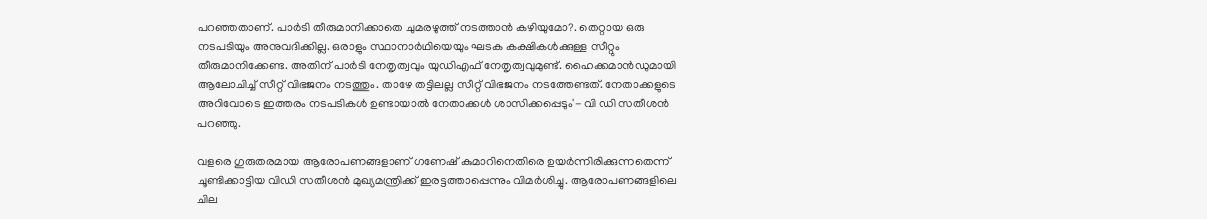പറഞ്ഞതാണ്. പാര്‍ടി തീരുമാനിക്കാതെ ചുമരഴുത്ത് നടത്താന്‍ കഴിയുമോ?. തെറ്റായ ഒരു നടപടിയും അനുവദിക്കില്ല. ഒരാളും സ്ഥാനാര്‍ഥിയെയും ഘടക കക്ഷികള്‍ക്കുള്ള സീറ്റും തീരുമാനിക്കേണ്ട. അതിന് പാര്‍ടി നേതൃത്വവും യുഡിഎഫ് നേതൃത്വവുമുണ്ട്. ഹൈക്കമാന്‍ഡുമായി ആലോചിച്ച് സീറ്റ് വിഭജനം നടത്തും. താഴേ തട്ടിലല്ല സീറ്റ് വിഭജനം നടത്തേണ്ടത്. നേതാക്കളുടെ അറിവോടെ ഇത്തരം നടപടികള്‍ ഉണ്ടായാല്‍ നേതാക്കള്‍ ശാസിക്കപ്പെടും'- വി ഡി സതീശന്‍ പറഞ്ഞു.

വളരെ ഗുരുതരമായ ആരോപണങ്ങളാണ് ഗണേഷ് കുമാറിനെതിരെ ഉയര്‍ന്നിരിക്കുന്നതെന്ന് ചൂണ്ടിക്കാട്ടിയ വിഡി സതീശന്‍ മുഖ്യമന്ത്രിക്ക് ഇരട്ടത്താപ്പെന്നും വിമര്‍ശിച്ചു. ആരോപണങ്ങളിലെ ചില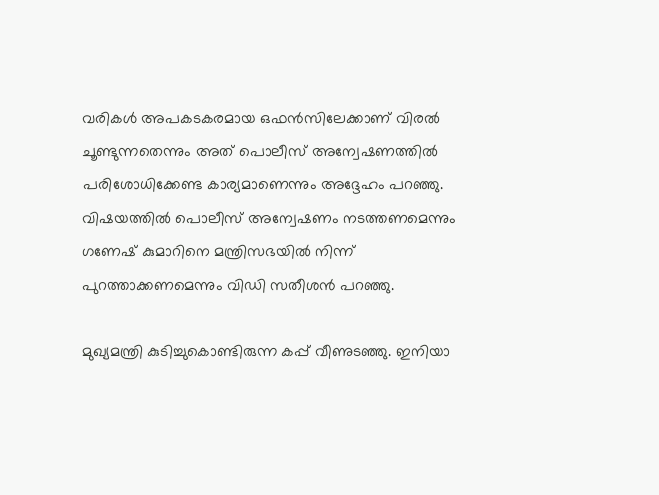വരികള്‍ അപകടകരമായ ഒഫന്‍സിലേക്കാണ് വിരല്‍ ചൂണ്ടുന്നതെന്നും അത് പൊലീസ് അന്വേഷണത്തില്‍ പരിശോധിക്കേണ്ട കാര്യമാണെന്നും അദ്ദേഹം പറഞ്ഞു. വിഷയത്തില്‍ പൊലീസ് അന്വേഷണം നടത്തണമെന്നും ഗണേഷ് കുമാറിനെ മന്ത്രിസഭയില്‍ നിന്ന് പുറത്താക്കണമെന്നും വിഡി സതീശന്‍ പറഞ്ഞു.

മുഖ്യമന്ത്രി കുടിച്ചുകൊണ്ടിരുന്ന കപ്പ് വീണുടഞ്ഞു. ഇനിയാ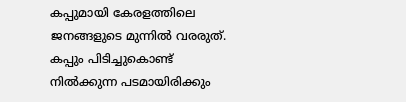കപ്പുമായി കേരളത്തിലെ ജനങ്ങളുടെ മുന്നില്‍ വരരുത്. കപ്പും പിടിച്ചുകൊണ്ട് നില്‍ക്കുന്ന പടമായിരിക്കും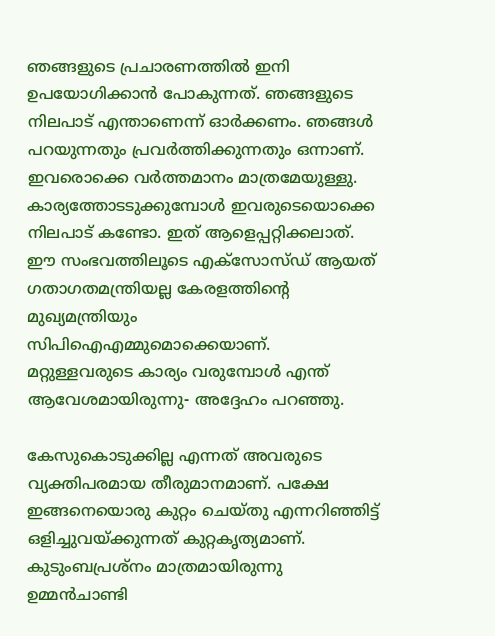ഞങ്ങളുടെ പ്രചാരണത്തില്‍ ഇനി ഉപയോഗിക്കാന്‍ പോകുന്നത്. ഞങ്ങളുടെ നിലപാട് എന്താണെന്ന് ഓര്‍ക്കണം. ഞങ്ങള്‍ പറയുന്നതും പ്രവര്‍ത്തിക്കുന്നതും ഒന്നാണ്. ഇവരൊക്കെ വര്‍ത്തമാനം മാത്രമേയുള്ളു. കാര്യത്തോടടുക്കുമ്പോള്‍ ഇവരുടെയൊക്കെ നിലപാട് കണ്ടോ. ഇത് ആളെപ്പറ്റിക്കലാത്. ഈ സംഭവത്തിലൂടെ എക്സോസ്ഡ് ആയത് ഗതാഗതമന്ത്രിയല്ല കേരളത്തിന്റെ മുഖ്യമന്ത്രിയും സിപിഐഎമ്മുമൊക്കെയാണ്. മറ്റുള്ളവരുടെ കാര്യം വരുമ്പോള്‍ എന്ത് ആവേശമായിരുന്നു- അദ്ദേഹം പറഞ്ഞു.

കേസുകൊടുക്കില്ല എന്നത് അവരുടെ വ്യക്തിപരമായ തീരുമാനമാണ്. പക്ഷേ ഇങ്ങനെയൊരു കുറ്റം ചെയ്തു എന്നറിഞ്ഞിട്ട് ഒളിച്ചുവയ്ക്കുന്നത് കുറ്റകൃത്യമാണ്. കുടുംബപ്രശ്‌നം മാത്രമായിരുന്നു ഉമ്മന്‍ചാണ്ടി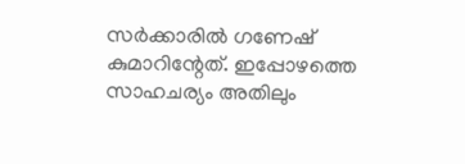സര്‍ക്കാരില്‍ ഗണേഷ് കുമാറിന്റേത്. ഇപ്പോഴത്തെ സാഹചര്യം അതിലും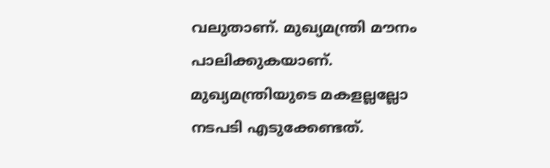വലുതാണ്. മുഖ്യമന്ത്രി മൗനം പാലിക്കുകയാണ്. മുഖ്യമന്ത്രിയുടെ മകളല്ലല്ലോ നടപടി എടുക്കേണ്ടത്.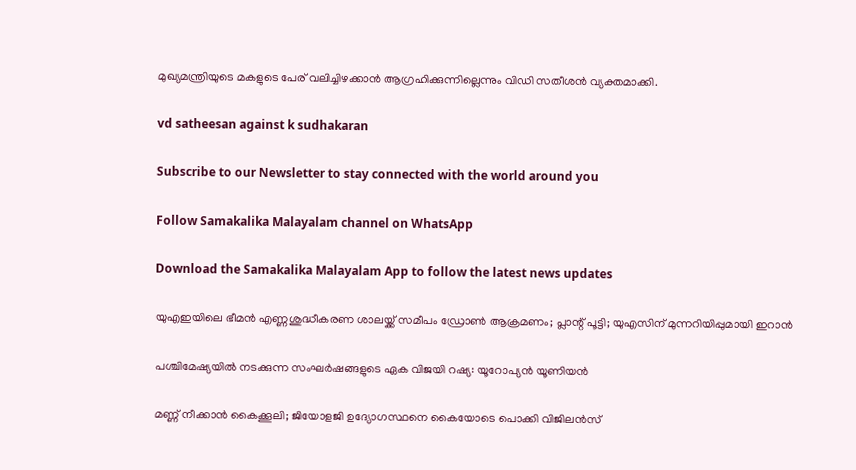മുഖ്യമന്ത്രിയുടെ മകളുടെ പേര് വലിച്ചിഴക്കാന്‍ ആഗ്രഹിക്കുന്നില്ലെന്നും വിഡി സതീശന്‍ വ്യക്തമാക്കി.

vd satheesan against k sudhakaran

Subscribe to our Newsletter to stay connected with the world around you

Follow Samakalika Malayalam channel on WhatsApp

Download the Samakalika Malayalam App to follow the latest news updates

യുഎഇയിലെ ഭീമന്‍ എണ്ണശുദ്ധീകരണ ശാലയ്ക്ക് സമീപം ഡ്രോൺ ആക്രമണം; പ്ലാന്റ് പൂട്ടി; യുഎസിന് മുന്നറിയിപ്പുമായി ഇറാന്‍

പശ്ചിമേഷ്യയില്‍ നടക്കുന്ന സംഘര്‍ഷങ്ങളുടെ ഏക വിജയി റഷ്യ: യൂറോപ്യൻ യൂണിയൻ

മണ്ണ് നീക്കാന്‍ കൈക്കൂലി; ജിയോളജി ഉദ്യോഗസ്ഥനെ കൈയോടെ പൊക്കി വിജിലന്‍സ്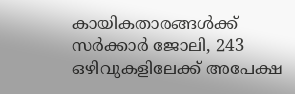കായികതാരങ്ങൾക്ക് സർക്കാർ ജോലി, 243 ഒഴിവുകളിലേക്ക് അപേക്ഷ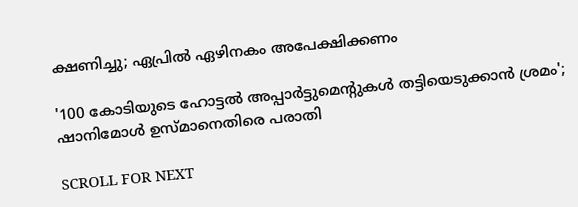ക്ഷണിച്ചു; ഏപ്രിൽ ഏഴിനകം അപേക്ഷിക്കണം

'100 കോടിയുടെ ഹോട്ടല്‍ അപ്പാര്‍ട്ടുമെന്റുകള്‍ തട്ടിയെടുക്കാൻ ശ്രമം'; ഷാനിമോൾ ഉസ്മാനെതിരെ പരാതി

SCROLL FOR NEXT